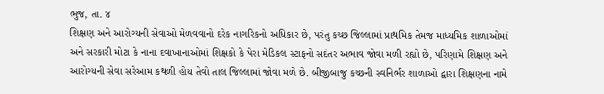ભુજ, તા. ૪
શિક્ષણ અને આરોગ્યની સેવાઓ મેળવવાનો દરેક નાગરિકનો અધિકાર છે, પરંતુ કચ્છ જિલ્લામાં પ્રાથમિક તેમજ માધ્યમિક શાળાઓમાં અને સરકારી મોટા કે નાના દવાખાનાઓમાં શિક્ષકો કે પેરા મેડિકલ સ્ટાફનો સદંતર અભાવ જોવા મળી રહ્યો છે, પરિણામે શિક્ષણ અને આરોગ્યની સેવા સરેઆમ કથળી હોય તેવો તાલ જિલ્લામાં જોવા મળે છે. બીજીબાજુ કચ્છની સ્વનિર્ભર શાળાઓ દ્વારા શિક્ષણના નામે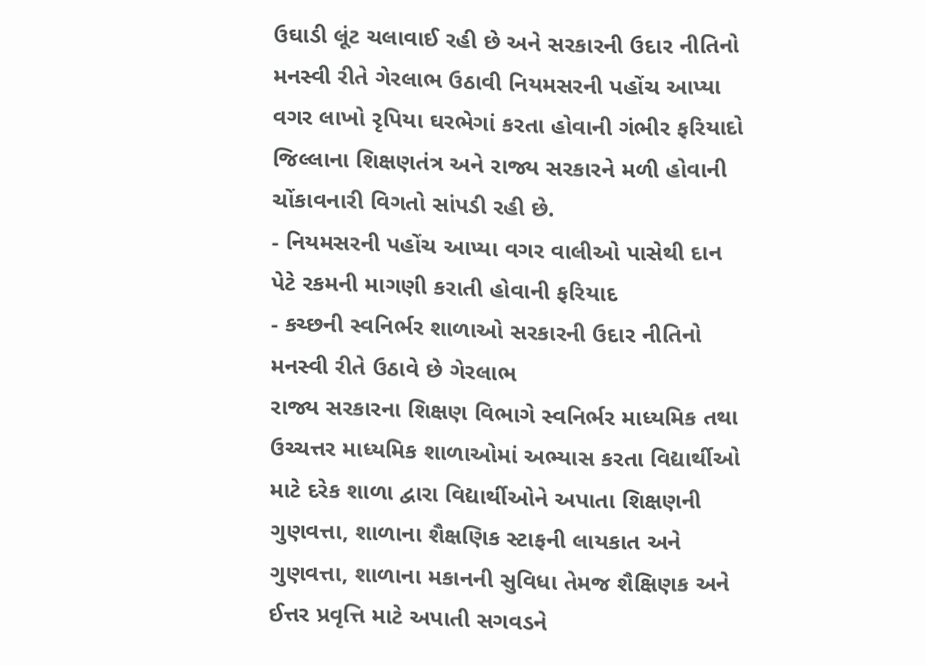ઉઘાડી લૂંટ ચલાવાઈ રહી છે અને સરકારની ઉદાર નીતિનો મનસ્વી રીતે ગેરલાભ ઉઠાવી નિયમસરની પહોંચ આપ્યા વગર લાખો રૃપિયા ઘરભેગાં કરતા હોવાની ગંભીર ફરિયાદો જિલ્લાના શિક્ષણતંત્ર અને રાજ્ય સરકારને મળી હોવાની ચોંકાવનારી વિગતો સાંપડી રહી છે.
- નિયમસરની પહોંચ આપ્યા વગર વાલીઓ પાસેથી દાન પેટે રકમની માગણી કરાતી હોવાની ફરિયાદ
- કચ્છની સ્વનિર્ભર શાળાઓ સરકારની ઉદાર નીતિનો મનસ્વી રીતે ઉઠાવે છે ગેરલાભ
રાજ્ય સરકારના શિક્ષણ વિભાગે સ્વનિર્ભર માધ્યમિક તથા ઉચ્ચત્તર માધ્યમિક શાળાઓમાં અભ્યાસ કરતા વિદ્યાર્થીઓ માટે દરેક શાળા દ્વારા વિદ્યાર્થીઓને અપાતા શિક્ષણની ગુણવત્તા, શાળાના શૈક્ષણિક સ્ટાફની લાયકાત અને ગુણવત્તા, શાળાના મકાનની સુવિધા તેમજ શૈક્ષિણક અને ઈત્તર પ્રવૃત્તિ માટે અપાતી સગવડને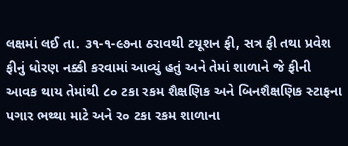લક્ષમાં લઈ તા. ૩૧-૧-૯૭ના ઠરાવથી ટયૂશન ફી, સત્ર ફી તથા પ્રવેશ ફીનું ધોરણ નક્કી કરવામાં આવ્યું હતું અને તેમાં શાળાને જે ફીની આવક થાય તેમાંથી ૮૦ ટકા રકમ શૈક્ષણિક અને બિનશૈક્ષણિક સ્ટાફના પગાર ભથ્થા માટે અને ર૦ ટકા રકમ શાળાના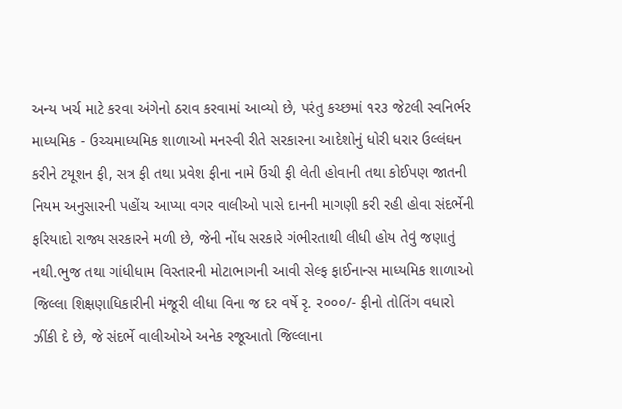અન્ય ખર્ચ માટે કરવા અંગેનો ઠરાવ કરવામાં આવ્યો છે, પરંતુ કચ્છમાં ૧ર૩ જેટલી સ્વનિર્ભર માધ્યમિક - ઉચ્ચમાધ્યમિક શાળાઓ મનસ્વી રીતે સરકારના આદેશોનું ધોરી ધરાર ઉલ્લંઘન કરીને ટયૂશન ફી, સત્ર ફી તથા પ્રવેશ ફીના નામે ઉંચી ફી લેતી હોવાની તથા કોઈપણ જાતની નિયમ અનુસારની પહોંચ આપ્યા વગર વાલીઓ પાસે દાનની માગણી કરી રહી હોવા સંદર્ભેની ફરિયાદો રાજ્ય સરકારને મળી છે, જેની નોંધ સરકારે ગંભીરતાથી લીધી હોય તેવું જણાતું નથી.ભુજ તથા ગાંધીધામ વિસ્તારની મોટાભાગની આવી સેલ્ફ ફાઈનાન્સ માધ્યમિક શાળાઓ જિલ્લા શિક્ષણાધિકારીની મંજૂરી લીધા વિના જ દર વર્ષે રૃ. ર૦૦૦/- ફીનો તોતિંગ વધારો ઝીંકી દે છે, જે સંદર્ભે વાલીઓએ અનેક રજૂઆતો જિલ્લાના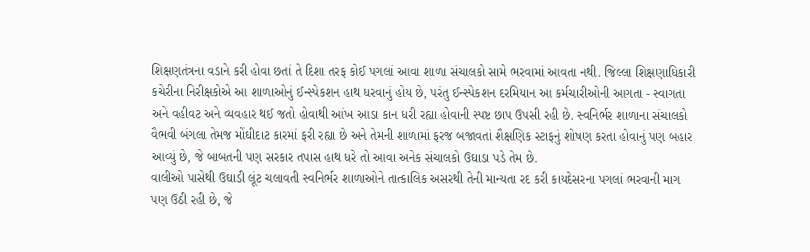શિક્ષણતંત્રના વડાને કરી હોવા છતાં તે દિશા તરફ કોઈ પગલાં આવા શાળા સંચાલકો સામે ભરવામાં આવતા નથી. જિલ્લા શિક્ષણાધિકારી કચેરીના નિરીક્ષકોએ આ શાળાઓનું ઈન્સ્પેકશન હાથ ધરવાનું હોય છે, પરંતુ ઈન્સ્પેકશન દરમિયાન આ કર્મચારીઓની આગતા - સ્વાગતા અને વહીવટ અને વ્યવહાર થઈ જતો હોવાથી આંખ આડા કાન ધરી રહ્યા હોવાની સ્પષ્ટ છાપ ઉપસી રહી છે. સ્વનિર્ભર શાળાના સંચાલકો વૈભવી બંગલા તેમજ મોંઘીદાટ કારમાં ફરી રહ્યા છે અને તેમની શાળામાં ફરજ બજાવતાં શૈક્ષણિક સ્ટાફનું શોષણ કરતા હોવાનું પણ બહાર આવ્યું છે, જે બાબતની પણ સરકાર તપાસ હાથ ધરે તો આવા અનેક સંચાલકો ઉઘાડા પડે તેમ છે.
વાલીઓ પાસેથી ઉઘાડી લૂંટ ચલાવતી સ્વનિર્ભર શાળાઓને તાત્કાલિક અસરથી તેની માન્યતા રદ કરી કાયદેસરના પગલાં ભરવાની માગ પણ ઉઠી રહી છે, જે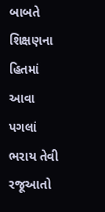બાબતે શિક્ષણના હિતમાં આવા પગલાં ભરાય તેવી રજૂઆતો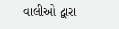વાલીઓ દ્વારા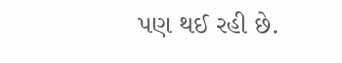પણ થઈ રહી છે.